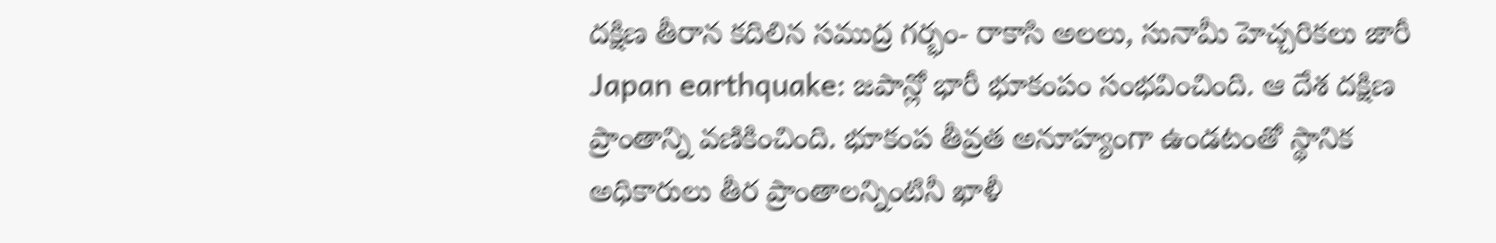దక్షిణ తీరాన కదిలిన సముద్ర గర్భం- రాకాసి అలలు, సునామీ హెచ్చరికలు జారీ
Japan earthquake: జపాన్లో భారీ భూకంపం సంభవించింది. ఆ దేశ దక్షిణ ప్రాంతాన్ని వణికించింది. భూకంప తీవ్రత అనూహ్యంగా ఉండటంతో స్థానిక అధికారులు తీర ప్రాంతాలన్నింటినీ ఖాళీ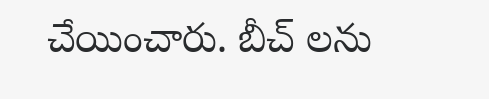చేయించారు. బీచ్ లను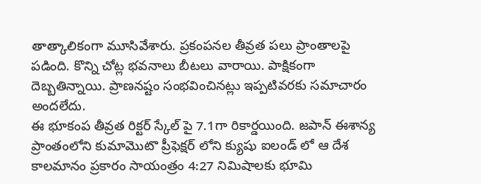తాత్కాలికంగా మూసివేశారు. ప్రకంపనల తీవ్రత పలు ప్రాంతాలపై పడింది. కొన్ని చోట్ల భవనాలు బీటలు వారాయి. పాక్షికంగా దెబ్బతిన్నాయి. ప్రాణనష్టం సంభవించినట్లు ఇప్పటివరకు సమాచారం అందలేదు.
ఈ భూకంప తీవ్రత రిక్టర్ స్కేల్ పై 7.1గా రికార్డయింది. జపాన్ ఈశాన్య ప్రాంతంలోని కుమామొటొ ప్రీఫెక్షర్ లోని క్యుషు ఐలండ్ లో ఆ దేశ కాలమానం ప్రకారం సాయంత్రం 4:27 నిమిషాలకు భూమి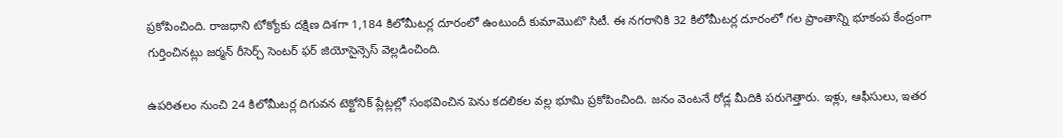ప్రకోపించింది. రాజధాని టోక్యోకు దక్షిణ దిశగా 1,184 కిలోమీటర్ల దూరంలో ఉంటుందీ కుమామొటొ సిటీ. ఈ నగరానికి 32 కిలోమీటర్ల దూరంలో గల ప్రాంతాన్ని భూకంప కేంద్రంగా గుర్తించినట్లు జర్మన్ రీసెర్చ్ సెంటర్ ఫర్ జియోసైన్సెస్ వెల్లడించింది.

ఉపరితలం నుంచి 24 కిలోమీటర్ల దిగువన టెక్టోనిక్ ప్లేట్లల్లో సంభవించిన పెను కదలికల వల్ల భూమి ప్రకోపించింది. జనం వెంటనే రోడ్ల మీదికి పరుగెత్తారు. ఇళ్లు, ఆఫీసులు, ఇతర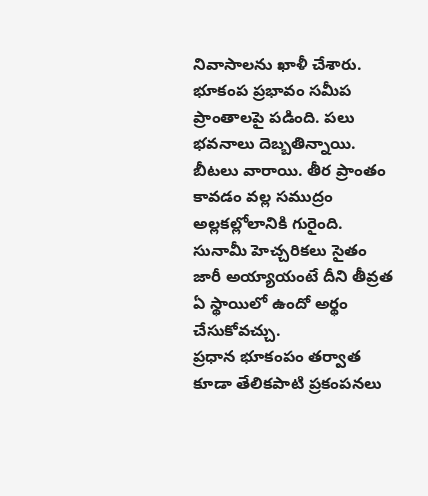నివాసాలను ఖాళీ చేశారు. భూకంప ప్రభావం సమీప ప్రాంతాలపై పడింది. పలు భవనాలు దెబ్బతిన్నాయి. బీటలు వారాయి. తీర ప్రాంతం కావడం వల్ల సముద్రం అల్లకల్లోలానికి గురైంది. సునామీ హెచ్చరికలు సైతం జారీ అయ్యాయంటే దీని తీవ్రత ఏ స్థాయిలో ఉందో అర్థం చేసుకోవచ్చు.
ప్రధాన భూకంపం తర్వాత కూడా తేలికపాటి ప్రకంపనలు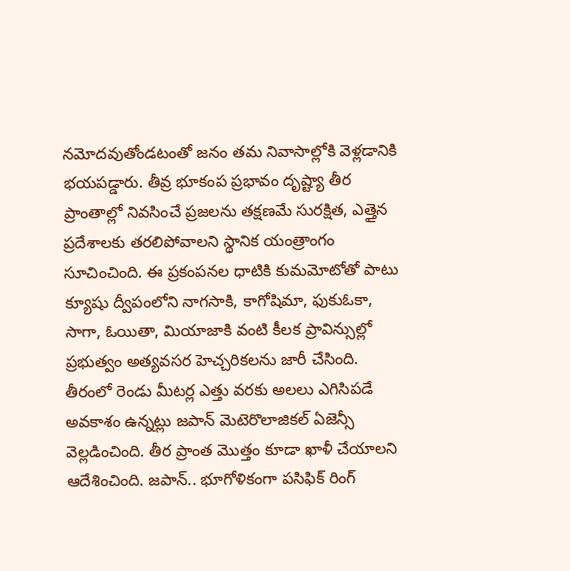నమోదవుతోండటంతో జనం తమ నివాసాల్లోకి వెళ్లడానికి భయపడ్డారు. తీవ్ర భూకంప ప్రభావం దృష్ట్యా తీర ప్రాంతాల్లో నివసించే ప్రజలను తక్షణమే సురక్షిత, ఎత్తైన ప్రదేశాలకు తరలిపోవాలని స్థానిక యంత్రాంగం సూచించింది. ఈ ప్రకంపనల ధాటికి కుమమోటోతో పాటు క్యూషు ద్వీపంలోని నాగసాకి, కాగోషిమా, ఫుకుఓకా, సాగా, ఓయితా, మియాజాకి వంటి కీలక ప్రావిన్సుల్లో ప్రభుత్వం అత్యవసర హెచ్చరికలను జారీ చేసింది.
తీరంలో రెండు మీటర్ల ఎత్తు వరకు అలలు ఎగిసిపడే అవకాశం ఉన్నట్లు జపాన్ మెటెరొలాజికల్ ఏజెన్సీ వెల్లడించింది. తీర ప్రాంత మొత్తం కూడా ఖాళీ చేయాలని ఆదేశించింది. జపాన్.. భూగోళికంగా పసిఫిక్ రింగ్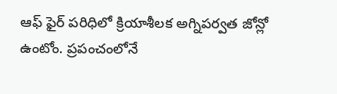ఆఫ్ ఫైర్ పరిధిలో క్రియాశీలక అగ్నిపర్వత జోన్లో ఉంటోం. ప్రపంచంలోనే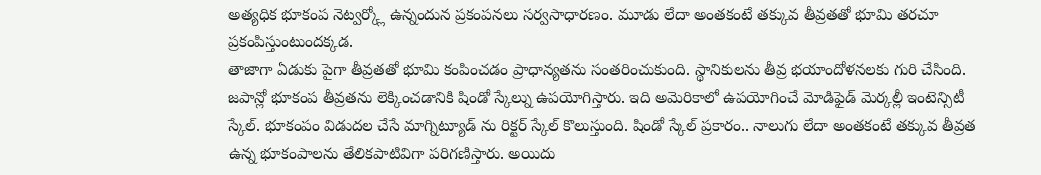అత్యధిక భూకంప నెట్వర్క్లో ఉన్నందున ప్రకంపనలు సర్వసాధారణం. మూడు లేదా అంతకంటే తక్కువ తీవ్రతతో భూమి తరచూ ప్రకంపిస్తుంటుందక్కడ.
తాజాగా ఏడుకు పైగా తీవ్రతతో భూమి కంపించడం ప్రాధాన్యతను సంతరించుకుంది. స్థానికులను తీవ్ర భయాందోళనలకు గురి చేసింది. జపాన్లో భూకంప తీవ్రతను లెక్కించడానికి షిండో స్కేల్ను ఉపయోగిస్తారు. ఇది అమెరికాలో ఉపయోగించే మోడిఫైడ్ మెర్కల్లీ ఇంటెన్సిటీ స్కేల్. భూకంపం విడుదల చేసే మాగ్నిట్యూడ్ ను రిక్టర్ స్కేల్ కొలుస్తుంది. షిండో స్కేల్ ప్రకారం.. నాలుగు లేదా అంతకంటే తక్కువ తీవ్రత ఉన్న భూకంపాలను తేలికపాటివిగా పరిగణిస్తారు. అయిదు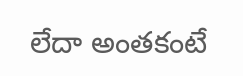లేదా అంతకంటే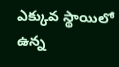ఎక్కువ స్థాయిలో ఉన్న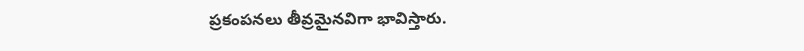ప్రకంపనలు తీవ్రమైనవిగా భావిస్తారు.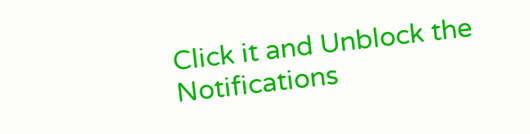Click it and Unblock the Notifications